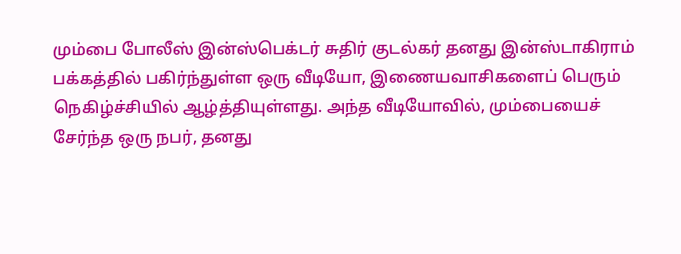மும்பை போலீஸ் இன்ஸ்பெக்டர் சுதிர் குடல்கர் தனது இன்ஸ்டாகிராம் பக்கத்தில் பகிர்ந்துள்ள ஒரு வீடியோ, இணையவாசிகளைப் பெரும் நெகிழ்ச்சியில் ஆழ்த்தியுள்ளது. அந்த வீடியோவில், மும்பையைச் சேர்ந்த ஒரு நபர், தனது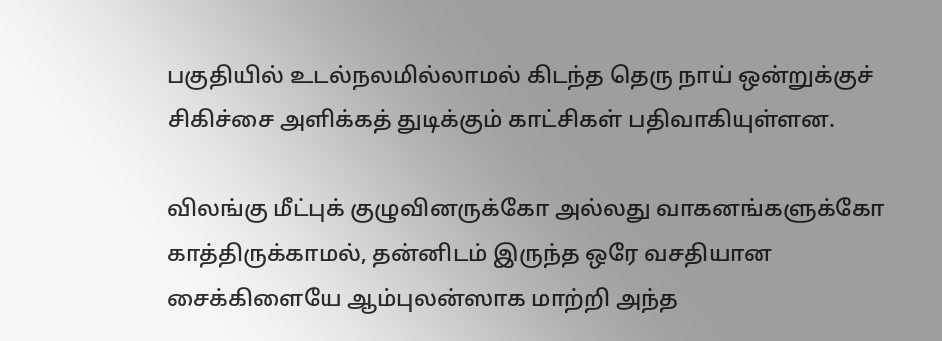பகுதியில் உடல்நலமில்லாமல் கிடந்த தெரு நாய் ஒன்றுக்குச் சிகிச்சை அளிக்கத் துடிக்கும் காட்சிகள் பதிவாகியுள்ளன.

விலங்கு மீட்புக் குழுவினருக்கோ அல்லது வாகனங்களுக்கோ காத்திருக்காமல், தன்னிடம் இருந்த ஒரே வசதியான சைக்கிளையே ஆம்புலன்ஸாக மாற்றி அந்த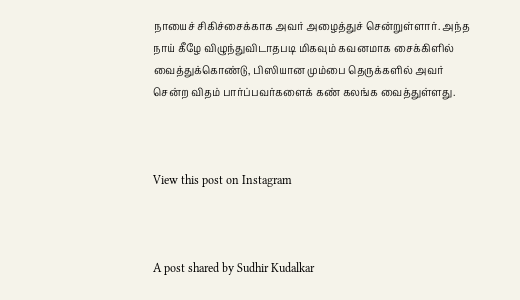நாயைச் சிகிச்சைக்காக அவர் அழைத்துச் சென்றுள்ளார். அந்த நாய் கீழே விழுந்துவிடாதபடி மிகவும் கவனமாக சைக்கிளில் வைத்துக்கொண்டு, பிஸியான மும்பை தெருக்களில் அவர் சென்ற விதம் பார்ப்பவர்களைக் கண் கலங்க வைத்துள்ளது.



View this post on Instagram



A post shared by Sudhir Kudalkar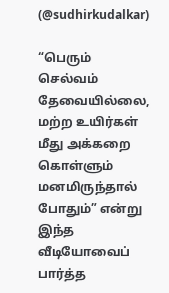(@sudhirkudalkar)

“பெரும் செல்வம் தேவையில்லை, மற்ற உயிர்கள் மீது அக்கறை கொள்ளும் மனமிருந்தால் போதும்” என்று இந்த வீடியோவைப் பார்த்த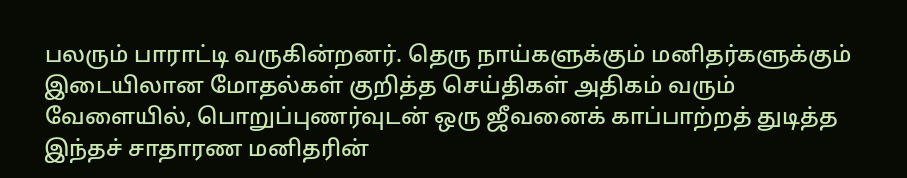பலரும் பாராட்டி வருகின்றனர். தெரு நாய்களுக்கும் மனிதர்களுக்கும் இடையிலான மோதல்கள் குறித்த செய்திகள் அதிகம் வரும் வேளையில், பொறுப்புணர்வுடன் ஒரு ஜீவனைக் காப்பாற்றத் துடித்த இந்தச் சாதாரண மனிதரின்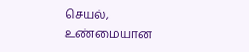செயல், உண்மையான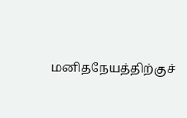மனிதநேயத்திற்குச்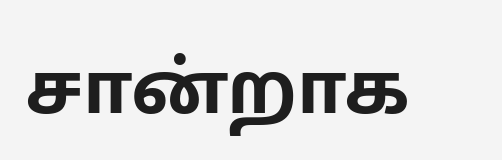சான்றாக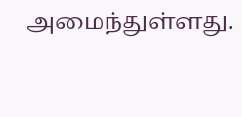அமைந்துள்ளது.